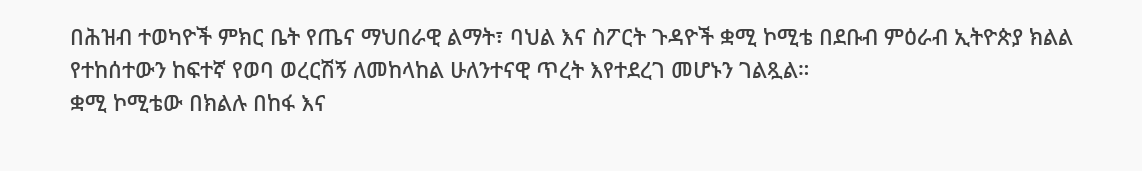በሕዝብ ተወካዮች ምክር ቤት የጤና ማህበራዊ ልማት፣ ባህል እና ስፖርት ጉዳዮች ቋሚ ኮሚቴ በደቡብ ምዕራብ ኢትዮጵያ ክልል የተከሰተውን ከፍተኛ የወባ ወረርሽኝ ለመከላከል ሁለንተናዊ ጥረት እየተደረገ መሆኑን ገልጿል።
ቋሚ ኮሚቴው በክልሉ በከፋ እና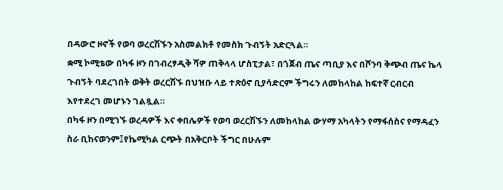በዳውሮ ዞኖች የወባ ወረርሽኙን አስመልክቶ የመስክ ጉብኝት አድርጓል።
ቋሚ ኮሚቴው በካፋ ዞን በገብረፃዲቅ ሻዎ ጠቅላላ ሆስፒታል፣ በጎጀብ ጤና ጣቢያ እና በሾንባ ቅጭብ ጤና ኬላ ጉብኝት ባደረገበት ወቅት ወረርሽኙ በህዝቡ ላይ ተጽዕኖ ቢያሳድርም ችግሩን ለመከላከል ከፍተኛ ርብርብ እየተደረገ መሆኑን ገልጿል።
በካፋ ዞን በሚገኙ ወረዳዎች እና ቀበሌዎች የወባ ወረርሽኙን ለመከላከል ውሃማ አካላትን የማፋሰስና የማዳፈን ስራ ቢከናወንም፤የኬሚካል ርጭት በአቅርቦት ችግር በሁሉም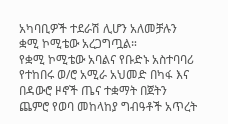አካባቢዎች ተደራሽ ሊሆን አለመቻሉን ቋሚ ኮሚቴው አረጋግጧል።
የቋሚ ኮሚቴው አባልና የቡድኑ አስተባባሪ የተከበሩ ወ/ሮ አሚራ አህመድ በካፋ እና በዳውሮ ዞኖች ጤና ተቋማት በጀትን ጨምሮ የወባ መከላከያ ግብዓቶች አጥረት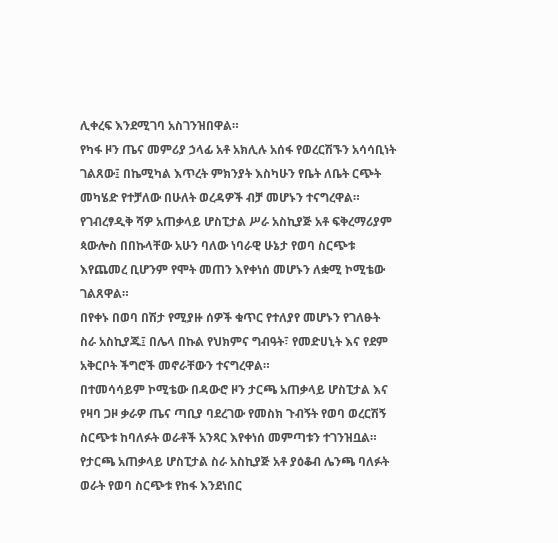ሊቀረፍ እንደሚገባ አስገንዝበዋል።
የካፋ ዞን ጤና መምሪያ ኃላፊ አቶ አክሊሉ አሰፋ የወረርሽኙን አሳሳቢነት ገልጸው፤ በኬሚካል እጥረት ምክንያት እስካሁን የቤት ለቤት ርጭት መካሄድ የተቻለው በሁለት ወረዳዎች ብቻ መሆኑን ተናግረዋል።
የገብረፃዲቅ ሻዎ አጠቃላይ ሆስፒታል ሥራ አስኪያጅ አቶ ፍቅረማሪያም ጳውሎስ በበኩላቸው አሁን ባለው ነባራዊ ሁኔታ የወባ ስርጭቱ እየጨመረ ቢሆንም የሞት መጠን እየቀነሰ መሆኑን ለቋሚ ኮሚቴው ገልጸዋል።
በየቀኑ በወባ በሽታ የሚያዙ ሰዎች ቁጥር የተለያየ መሆኑን የገለፁት ስራ አስኪያጁ፤ በሌላ በኩል የህክምና ግብዓት፣ የመድሀኒት እና የደም አቅርቦት ችግሮች መኖራቸውን ተናግረዋል።
በተመሳሳይም ኮሚቴው በዳውሮ ዞን ታርጫ አጠቃላይ ሆስፒታል እና የዛባ ጋዞ ቃራዎ ጤና ጣቢያ ባደረገው የመስክ ጉብኝት የወባ ወረርሽኝ ስርጭቱ ከባለፉት ወራቶች አንጻር እየቀነሰ መምጣቱን ተገንዝቧል።
የታርጫ አጠቃላይ ሆስፒታል ስራ አስኪያጅ አቶ ያዕቆብ ሌንጫ ባለፉት ወራት የወባ ስርጭቱ የከፋ እንደነበር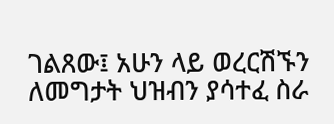ገልጸው፤ አሁን ላይ ወረርሽኙን ለመግታት ህዝብን ያሳተፈ ስራ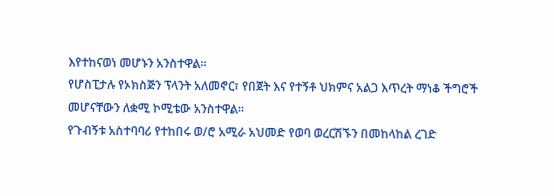እየተከናወነ መሆኑን አንስተዋል።
የሆስፒታሉ የኦክስጅን ፕላንት አለመኖር፣ የበጀት እና የተኝቶ ህክምና አልጋ እጥረት ማነቆ ችግሮች መሆናቸውን ለቋሚ ኮሚቴው አንስተዋል።
የጉብኝቱ አስተባባሪ የተከበሩ ወ/ሮ አሚራ አህመድ የወባ ወረርሽኙን በመከላከል ረገድ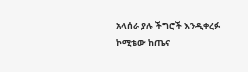አላሰራ ያሉ ችግሮች እንዲቀረፉ ኮሚቴው ከጤና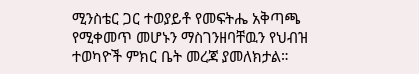ሚንስቴር ጋር ተወያይቶ የመፍትሔ አቅጣጫ የሚቀመጥ መሆኑን ማስገንዘባቸዉን የህብዝ ተወካዮች ምክር ቤት መረጃ ያመለክታል።